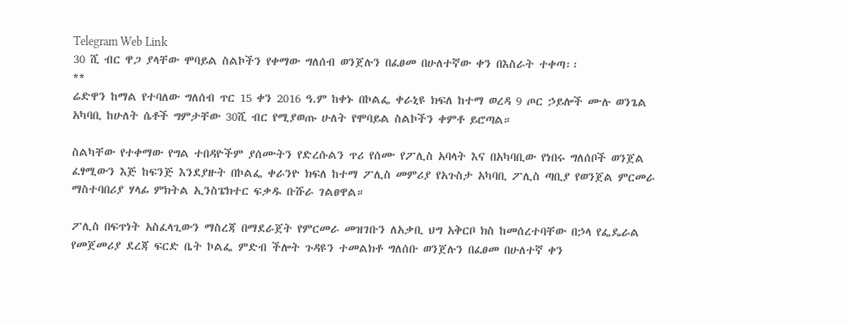Telegram Web Link
30 ሺ ብር ዋጋ ያላቸው ሞባይል ስልኮችን የቀማው ግለሰብ ወንጀሉን በፈፀመ በሁለተኛው ቀን በእስራት ተቀጣ፡፡
**
ሬድዋን ከማል የተባለው ግለሰብ ጥር 15 ቀን 2016 ዓ.ም ከቀኑ በኮልፌ ቀራኒዩ ክፍለ ከተማ ወረዳ 9 ጦር ኃይሎች ሙሉ ወንጌል አካባቢ ከሁለት ሴቶች ግምታቸው 30ሺ ብር የሚያወጡ ሁለት የሞባይል ስልኮችን ቀምቶ ይሮጣል።

ስልካቸው የተቀማው የግል ተበዳዮችም ያሰሙትን የድረሱልን ጥሪ የሰሙ የፖሊስ አባላት እና በአካባቢው የነበሩ ግለሰቦች ወንጀል ፈፃሚውን እጅ ከፍንጅ እንደያዙት በኮልፌ ቀራንዮ ክፍለ ከተማ ፖሊስ መምሪያ የአጉስታ አካባቢ ፖሊስ ጣቢያ የወንጀል ምርመራ ማስተባበሪያ ሃላፊ ምክትል ኢንስፔክተር ፍቃዱ ቡሹራ ገልፀዋል።

ፖሊስ በፍጥነት አስፈላጊውን ማስረጃ በማደራጀት የምርመራ መዝገቡን ለአቃቢ ህግ አቅርቦ ክስ ከመሰረተባቸው በኃላ የፌዴራል የመጀመሪያ ደረጃ ፍርድ ቤት ኮልፌ ምድብ ችሎት ጉዳዩን ተመልክቶ ግለሰቡ ወንጀሉን በፈፀመ በሁለተኛ ቀን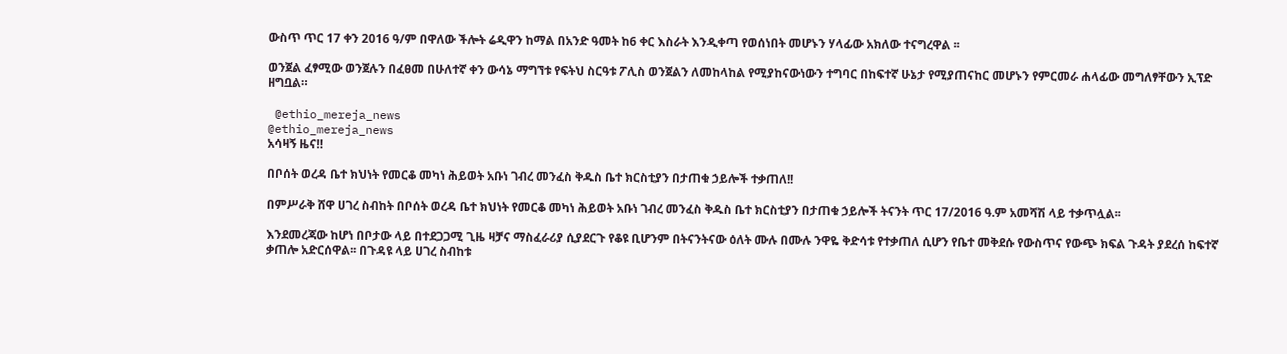ውስጥ ጥር 17 ቀን 2016 ዓ/ም በዋለው ችሎት ሬዲዋን ከማል በአንድ ዓመት ከ6 ቀር እስራት እንዲቀጣ የወሰነበት መሆኑን ሃላፊው አክለው ተናግረዋል ፡፡

ወንጀል ፈፃሚው ወንጀሉን በፈፀመ በሁለተኛ ቀን ውሳኔ ማግኘቱ የፍትህ ስርዓቱ ፖሊስ ወንጀልን ለመከላከል የሚያከናውነውን ተግባር በከፍተኛ ሁኔታ የሚያጠናከር መሆኑን የምርመራ ሐላፊው መግለፃቸውን ኢፕድ ዘግቧል።

 @ethio_mereja_news
@ethio_mereja_news
አሳዛኝ ዜና‼

በቦሰት ወረዳ ቤተ ክህነት የመርቆ መካነ ሕይወት አቡነ ገብረ መንፈስ ቅዱስ ቤተ ክርስቲያን በታጠቁ ኃይሎች ተቃጠለ!!

በምሥራቅ ሸዋ ሀገረ ስብከት በቦሰት ወረዳ ቤተ ክህነት የመርቆ መካነ ሕይወት አቡነ ገብረ መንፈስ ቅዱስ ቤተ ክርስቲያን በታጠቁ ኃይሎች ትናንት ጥር 17/2016 ዓ.ም አመሻሽ ላይ ተቃጥሏል፡፡

እንደመረጃው ከሆነ በቦታው ላይ በተደጋጋሚ ጊዜ ዛቻና ማስፈራሪያ ሲያደርጉ የቆዩ ቢሆንም በትናንትናው ዕለት ሙሉ በሙሉ ንዋዬ ቅድሳቱ የተቃጠለ ሲሆን የቤተ መቅደሱ የውስጥና የውጭ ክፍል ጉዳት ያደረሰ ከፍተኛ ቃጠሎ አድርሰዋል፡፡ በጉዳዩ ላይ ሀገረ ስብከቱ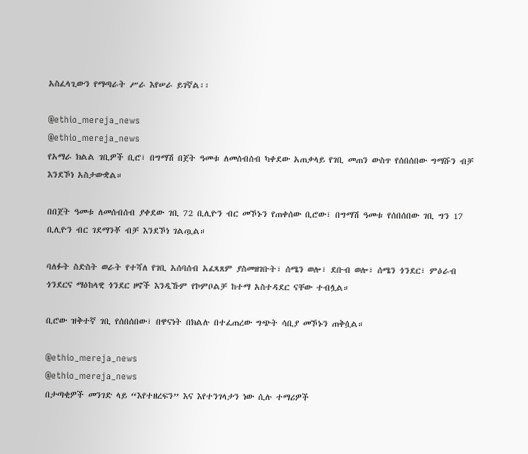አስፈላጊውን የማጣራት ሥራ እየሠራ ይገኛል፡፡

@ethio_mereja_news
@ethio_mereja_news
የአማራ ክልል ገቢዎች ቢሮ፣ በግማሽ በጀት ዓመቱ ለመሰብሰብ ካቀደው አጠቃላይ የገቢ መጠን ውስጥ የሰበሰበው ግማሹን ብቻ እንደኾነ አስታውቋል።

በበጀት ዓመቱ ለመሰብሰብ ያቀደው ገቢ 72 ቢሊዮን ብር መኾኑን የጠቀሰው ቢሮው፣ በግማሽ ዓመቱ የሰበሰበው ገቢ ግን 17 ቢሊዮን ብር ገደማንቾ ብቻ እንደኾነ ገልጧል።

ባለፉት ስድስት ወራት የተሻለ የገቢ አሰባሰብ አፈጻጸም ያስመዘገቡት፣ ሰሜን ወሎ፣ ደቡብ ወሎ፣ ሰሜን ጎንደር፣ ምዕራብ ጎንደርና ማዕከላዊ ጎንደር ዞኖች እንዲኹም የኮምቦልቻ ከተማ አስተዳደር ናቸው ተብሏል።

ቢሮው ዝቅተኛ ገቢ የሰበሰበው፣ በዋናነት በክልሉ በተፈጠረው ግጭት ሳቢያ መኾኑን ጠቅሷል።

@ethio_mereja_news
@ethio_mereja_news
በታጣቂዎች መንገድ ላይ “እየተዘረፍን” እና እየተንገላታን ነው ሲሉ ተማሪዎች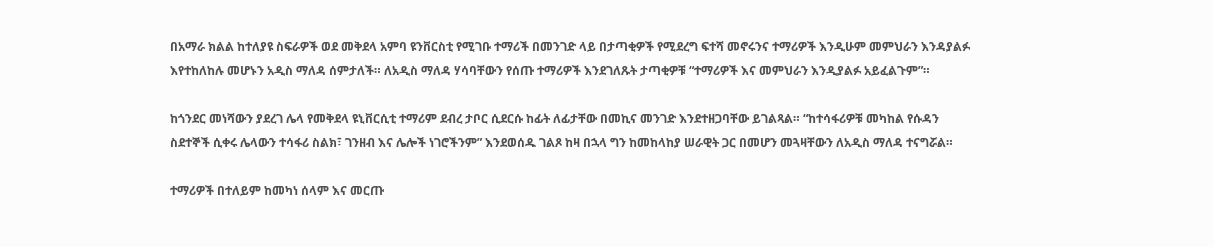በአማራ ክልል ከተለያዩ ስፍራዎች ወደ መቅደላ አምባ ዩንቨርስቲ የሚገቡ ተማሪች በመንገድ ላይ በታጣቂዎች የሚደረግ ፍተሻ መኖሩንና ተማሪዎች እንዲሁም መምህራን እንዳያልፉ እየተከለከሉ መሆኑን አዲስ ማለዳ ሰምታለች። ለአዲስ ማለዳ ሃሳባቸውን የሰጡ ተማሪዎች እንደገለጹት ታጣቂዎቹ “ተማሪዎች እና መምህራን እንዲያልፉ አይፈልጉም”።

ከጎንደር መነሻውን ያደረገ ሌላ የመቅደላ ዩኒቨርሲቲ ተማሪም ደብረ ታቦር ሲደርሱ ከፊት ለፊታቸው በመኪና መንገድ እንደተዘጋባቸው ይገልጻል። “ከተሳፋሪዎቹ መካከል የሱዳን ስደተኞች ሲቀሩ ሌላውን ተሳፋሪ ስልክ፣ ገንዘብ እና ሌሎች ነገሮችንም” እንደወሰዱ ገልጾ ከዛ በኋላ ግን ከመከላከያ ሠራዊት ጋር በመሆን መጓዛቸውን ለአዲስ ማለዳ ተናግሯል።

ተማሪዎች በተለይም ከመካነ ሰላም እና መርጡ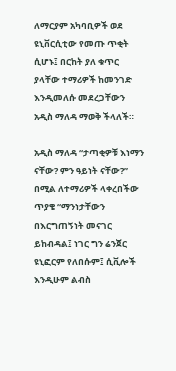ለማርያም አካባቢዎች ወደ ዩኒቨርሲቲው የመጡ ጥቂት ሲሆኑ፤ በርከት ያለ ቁጥር ያላቸው ተማሪዎች ከመንገድ እንዲመለሱ መደረጋቸውን አዲስ ማለዳ ማወቅ ችላለች።

አዲስ ማለዳ “ታጣቂዎቹ እነማን ናቸው? ምን ዓይነት ናቸው?” በሚል ለተማሪዎች ላቀረበችው ጥያቄ “ማንነታቸውን በእርግጠኝነት መናገር ይከብዳል፤ ነገር ግን ሬንጀር ዩኒፎርም የለበሱም፤ ሲቪሎች እንዲሁም ልብስ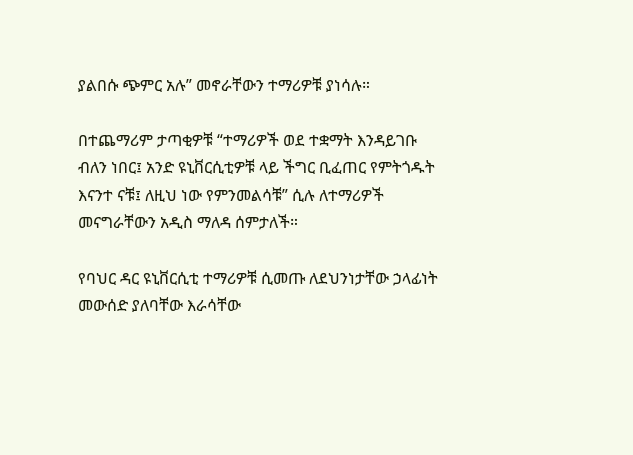ያልበሱ ጭምር አሉ” መኖራቸውን ተማሪዎቹ ያነሳሉ።

በተጨማሪም ታጣቂዎቹ “ተማሪዎች ወደ ተቋማት እንዳይገቡ ብለን ነበር፤ አንድ ዩኒቨርሲቲዎቹ ላይ ችግር ቢፈጠር የምትጎዱት እናንተ ናቹ፤ ለዚህ ነው የምንመልሳቹ” ሲሉ ለተማሪዎች መናግራቸውን አዲስ ማለዳ ሰምታለች።

የባህር ዳር ዩኒቨርሲቲ ተማሪዎቹ ሲመጡ ለደህንነታቸው ኃላፊነት መውሰድ ያለባቸው እራሳቸው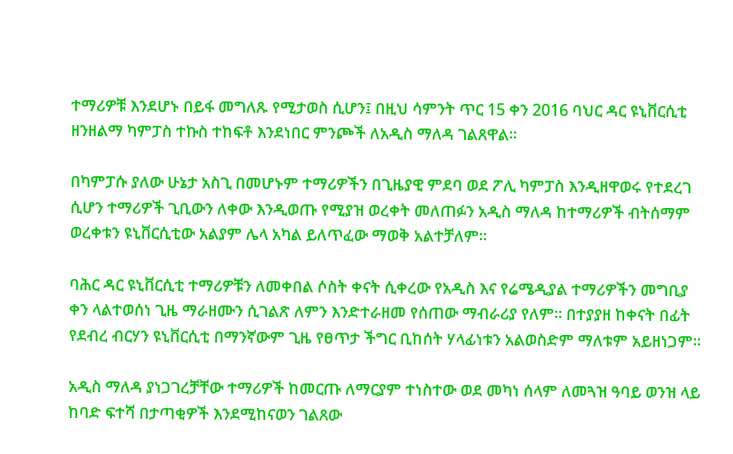ተማሪዎቹ እንደሆኑ በይፋ መግለጹ የሚታወስ ሲሆን፤ በዚህ ሳምንት ጥር 15 ቀን 2016 ባህር ዳር ዩኒቨርሲቲ ዘንዘልማ ካምፓስ ተኩስ ተከፍቶ እንደነበር ምንጮች ለአዲስ ማለዳ ገልጸዋል።

በካምፓሱ ያለው ሁኔታ አስጊ በመሆኑም ተማሪዎችን በጊዜያዊ ምደባ ወደ ፖሊ ካምፓስ እንዲዘዋወሩ የተደረገ ሲሆን ተማሪዎች ጊቢውን ለቀው እንዲወጡ የሚያዝ ወረቀት መለጠፉን አዲስ ማለዳ ከተማሪዎች ብትሰማም ወረቀቱን ዩኒቨርሲቲው አልያም ሌላ አካል ይለጥፈው ማወቅ አልተቻለም።

ባሕር ዳር ዩኒቨርሲቲ ተማሪዎቹን ለመቀበል ሶስት ቀናት ሲቀረው የአዲስ እና የሬሜዲያል ተማሪዎችን መግቢያ ቀን ላልተወሰነ ጊዜ ማራዘሙን ሲገልጽ ለምን እንድተራዘመ የሰጠው ማብራሪያ የለም። በተያያዘ ከቀናት በፊት የደብረ ብርሃን ዩኒቨርሲቲ በማንኛውም ጊዜ የፀጥታ ችግር ቢከሰት ሃላፊነቱን አልወስድም ማለቱም አይዘነጋም።

አዲስ ማለዳ ያነጋገረቻቸው ተማሪዎች ከመርጡ ለማርያም ተነስተው ወደ መካነ ሰላም ለመጓዝ ዓባይ ወንዝ ላይ ከባድ ፍተሻ በታጣቂዎች እንደሚከናወን ገልጸው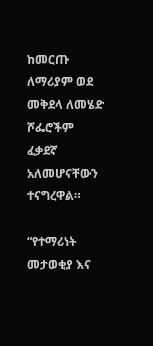ከመርጡ ለማሪያም ወደ መቅደላ ለመሄድ ሾፌሮችም ፈቃደኛ አለመሆናቸውን ተናግረዋል።

“የተማሪነት መታወቂያ እና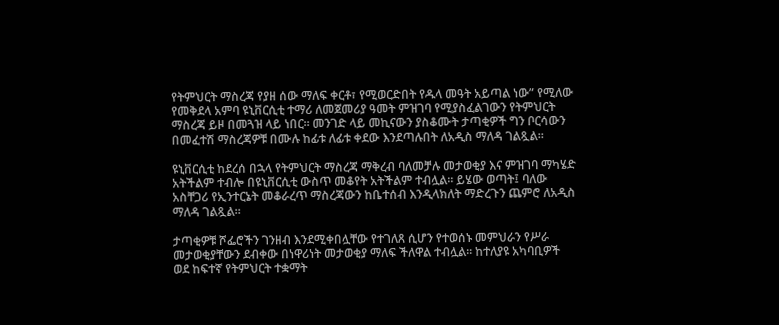የትምህርት ማስረጃ የያዘ ሰው ማለፍ ቀርቶ፣ የሚወርድበት የዱላ መዓት አይጣል ነው” የሚለው የመቅደላ አምባ ዩኒቨርሲቲ ተማሪ ለመጀመሪያ ዓመት ምዝገባ የሚያስፈልገውን የትምህርት ማስረጃ ይዞ በመጓዝ ላይ ነበር። መንገድ ላይ መኪናውን ያስቆሙት ታጣቂዎች ግን ቦርሳውን በመፈተሽ ማስረጃዎቹ በሙሉ ከፊቱ ለፊቱ ቀደው እንደጣሉበት ለአዲስ ማለዳ ገልጿል።

ዩኒቨርሲቲ ከደረሰ በኋላ የትምህርት ማስረጃ ማቅረብ ባለመቻሉ መታወቂያ እና ምዝገባ ማካሄድ አትችልም ተብሎ በዩኒቨርሲቲ ውስጥ መቆየት አትችልም ተብሏል። ይሄው ወጣት፤ ባለው አስቸጋሪ የኢንተርኔት መቆራረጥ ማስረጃውን ከቤተሰብ እንዲላክለት ማድረጉን ጨምሮ ለአዲስ ማለዳ ገልጿል።

ታጣቂዎቹ ሾፌሮችን ገንዘብ እንደሚቀበሏቸው የተገለጸ ሲሆን የተወሰኑ መምህራን የሥራ መታወቂያቸውን ደብቀው በነዋሪነት መታወቂያ ማለፍ ችለዋል ተብሏል። ከተለያዩ አካባቢዎች ወደ ከፍተኛ የትምህርት ተቋማት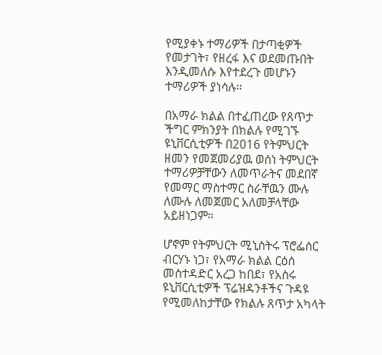የሚያቀኑ ተማሪዎች በታጣቂዎች የመታገት፣ የዘረፋ እና ወደመጡበት እንዲመለሱ እየተደረጉ መሆኑን ተማሪዎች ያነሳሉ።

በአማራ ክልል በተፈጠረው የጸጥታ ችግር ምክንያት በክልሉ የሚገኙ ዩኒቨርሲቲዎች በ2016 የትምህርት ዘመን የመጀመሪያዉ ወሰነ ትምህርት ተማሪዎቻቸውን ለመጥራትና መደበኛ የመማር ማስተማር ስራቸዉን ሙሉ ለሙሉ ለመጀመር አለመቻላቸው አይዘነጋም።

ሆኖም የትምህርት ሚኒስትሩ ፕሮፌሰር ብርሃኑ ነጋ፣ የአማራ ክልል ርዕሰ መስተዳድር አረጋ ከበደ፣ የአስሩ ዩኒቨርሲቲዎች ፕሬዝዳንቶችና ጉዳዩ የሚመለከታቸው የክልሉ ጸጥታ አካላት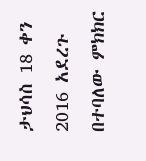ታህሳስ 18 ቀን 2016 አደረጉ በተባለው ምክክር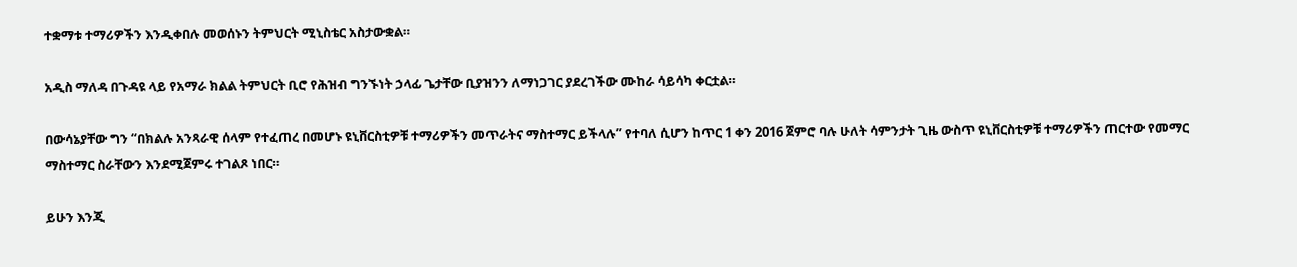ተቋማቱ ተማሪዎችን እንዲቀበሉ መወሰኑን ትምህርት ሚኒስቴር አስታውቋል።

አዲስ ማለዳ በጉዳዩ ላይ የአማራ ክልል ትምህርት ቢሮ የሕዝብ ግንኙነት ኃላፊ ጌታቸው ቢያዝንን ለማነጋገር ያደረገችው ሙከራ ሳይሳካ ቀርቷል።

በውሳኔያቸው ግን “በክልሉ አንጻራዊ ሰላም የተፈጠረ በመሆኑ ዩኒቨርስቲዎቹ ተማሪዎችን መጥራትና ማስተማር ይችላሉ” የተባለ ሲሆን ከጥር 1 ቀን 2016 ጀምሮ ባሉ ሁለት ሳምንታት ጊዜ ውስጥ ዩኒቨርስቲዎቹ ተማሪዎችን ጠርተው የመማር ማስተማር ስራቸውን እንደሚጀምሩ ተገልጾ ነበር።

ይሁን እንጂ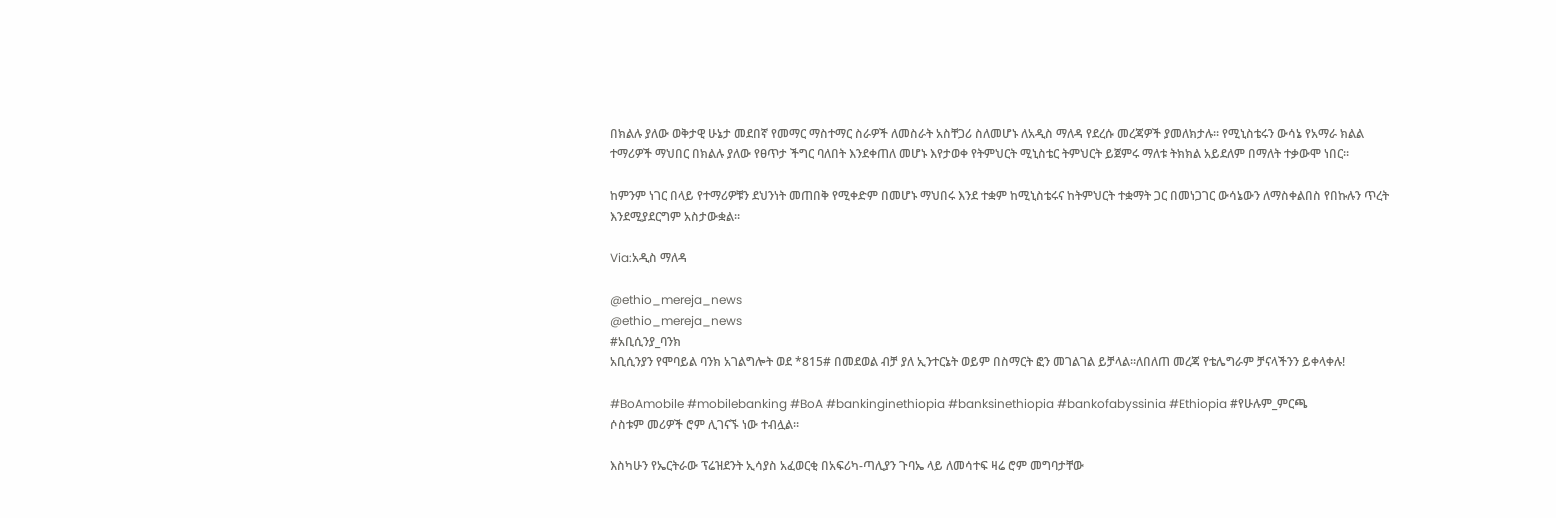በክልሉ ያለው ወቅታዊ ሁኔታ መደበኛ የመማር ማስተማር ስራዎች ለመስራት አስቸጋሪ ስለመሆኑ ለአዲስ ማለዳ የደረሱ መረጃዎች ያመለክታሉ። የሚኒስቴሩን ውሳኔ የአማራ ክልል ተማሪዎች ማህበር በክልሉ ያለው የፀጥታ ችግር ባለበት እንደቀጠለ መሆኑ እየታወቀ የትምህርት ሚኒስቴር ትምህርት ይጀምሩ ማለቱ ትክክል አይደለም በማለት ተቃውሞ ነበር።

ከምንም ነገር በላይ የተማሪዎቹን ደህንነት መጠበቅ የሚቀድም በመሆኑ ማህበሩ እንደ ተቋም ከሚኒስቴሩና ከትምህርት ተቋማት ጋር በመነጋገር ውሳኔውን ለማስቀልበስ የበኩሉን ጥረት እንደሚያደርግም አስታውቋል።

Via:አዲስ ማለዳ

@ethio_mereja_news
@ethio_mereja_news
#አቢሲንያ_ባንክ
አቢሲንያን የሞባይል ባንክ አገልግሎት ወደ *815# በመደወል ብቻ ያለ ኢንተርኔት ወይም በስማርት ፎን መገልገል ይቻላል።ለበለጠ መረጃ የቴሌግራም ቻናላችንን ይቀላቀሉ!

#BoAmobile #mobilebanking #BoA #bankinginethiopia #banksinethiopia #bankofabyssinia #Ethiopia #የሁሉም_ምርጫ
ሶስቱም መሪዎች ሮም ሊገናኙ ነው ተብሏል።

እስካሁን የኤርትራው ፕሬዝደንት ኢሳያስ አፈወርቂ በአፍሪካ-ጣሊያን ጉባኤ ላይ ለመሳተፍ ዛሬ ሮም መግባታቸው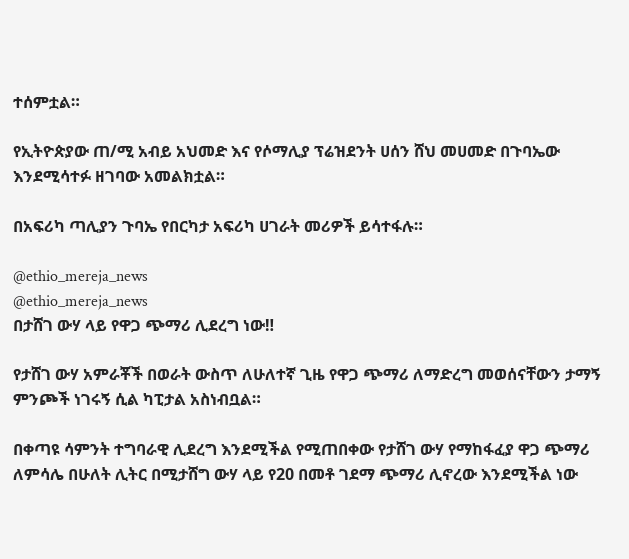ተሰምቷል።

የኢትዮጵያው ጠ/ሚ አብይ አህመድ እና የሶማሊያ ፕሬዝደንት ሀሰን ሸህ መሀመድ በጉባኤው እንደሚሳተፉ ዘገባው አመልክቷል።

በአፍሪካ ጣሊያን ጉባኤ የበርካታ አፍሪካ ሀገራት መሪዎች ይሳተፋሉ።

@ethio_mereja_news
@ethio_mereja_news
በታሸገ ውሃ ላይ የዋጋ ጭማሪ ሊደረግ ነው‼

የታሸገ ውሃ አምራቾች በወራት ውስጥ ለሁለተኛ ጊዜ የዋጋ ጭማሪ ለማድረግ መወሰናቸውን ታማኝ ምንጮች ነገሩኝ ሲል ካፒታል አስነብቧል።

በቀጣዩ ሳምንት ተግባራዊ ሊደረግ እንደሚችል የሚጠበቀው የታሸገ ውሃ የማከፋፈያ ዋጋ ጭማሪ ለምሳሌ በሁለት ሊትር በሚታሸግ ውሃ ላይ የ20 በመቶ ገደማ ጭማሪ ሊኖረው እንደሚችል ነው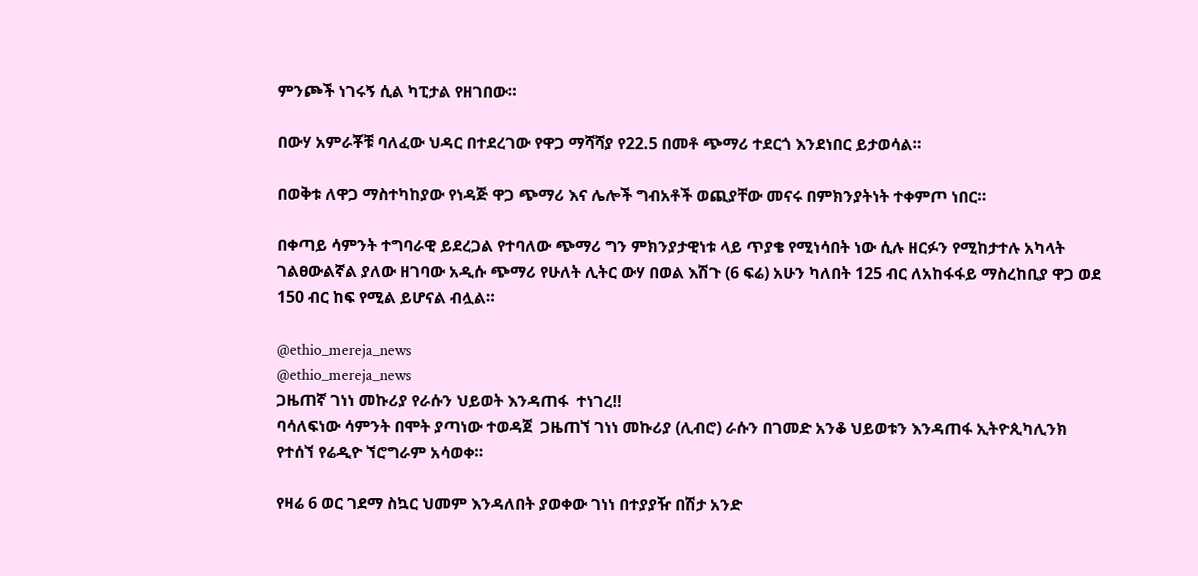ምንጮች ነገሩኝ ሲል ካፒታል የዘገበው።

በውሃ አምራቾቹ ባለፈው ህዳር በተደረገው የዋጋ ማሻሻያ የ22.5 በመቶ ጭማሪ ተደርጎ እንደነበር ይታወሳል።

በወቅቱ ለዋጋ ማስተካከያው የነዳጅ ዋጋ ጭማሪ እና ሌሎች ግብአቶች ወጪያቸው መናሩ በምክንያትነት ተቀምጦ ነበር።

በቀጣይ ሳምንት ተግባራዊ ይደረጋል የተባለው ጭማሪ ግን ምክንያታዊነቱ ላይ ጥያቄ የሚነሳበት ነው ሲሉ ዘርፉን የሚከታተሉ አካላት ገልፀውልኛል ያለው ዘገባው አዲሱ ጭማሪ የሁለት ሊትር ውሃ በወል እሽጉ (6 ፍሬ) አሁን ካለበት 125 ብር ለአከፋፋይ ማስረከቢያ ዋጋ ወደ 150 ብር ከፍ የሚል ይሆናል ብሏል።

@ethio_mereja_news
@ethio_mereja_news
ጋዜጠኛ ገነነ መኩሪያ የራሱን ህይወት እንዳጠፋ  ተነገረ‼
ባሳለፍነው ሳምንት በሞት ያጣነው ተወዳጀ  ጋዜጠኘ ገነነ መኩሪያ (ሊብሮ) ራሱን በገመድ አንቆ ህይወቱን እንዳጠፋ ኢትዮጲካሊንክ የተሰኘ የሬዲዮ ኘሮግራም አሳወቀ።

የዛሬ 6 ወር ገደማ ስኳር ህመም እንዳለበት ያወቀው ገነነ በተያያዥ በሽታ አንድ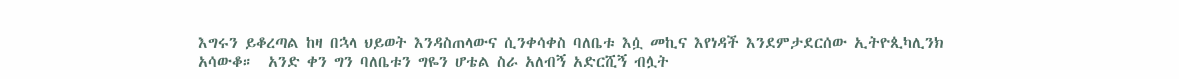እግሩን ይቆረጣል ከዛ በኋላ ህይወት እንዳስጠላውና ሲንቀሳቀስ ባለቤቱ እሷ መኪና እየነዳች እንደምታደርሰው ኢትዮጲካሊንክ አሳውቆ።  አንድ ቀን ግን ባለቤቱን ግዬን ሆቴል ስራ አለብኝ አድርሺኝ ብሏት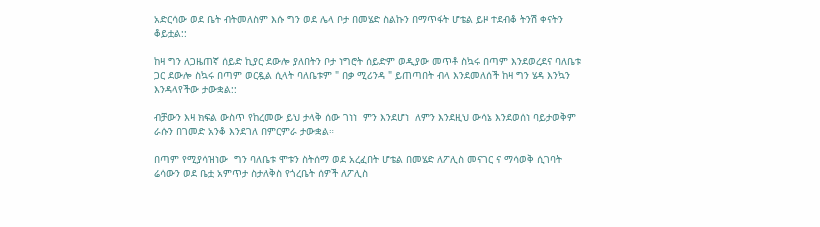አድርሳው ወደ ቤት ብትመለስም እሱ ግን ወደ ሌላ ቦታ በመሄድ ስልኩን በማጥፋት ሆቴል ይዞ ተደብቆ ትንሽ ቀናትን ቆይቷል::

ከዛ ግን ለጋዜጠኛ ሰይድ ኪያር ደውሎ ያለበትን ቦታ ነግሮት ሰይድም ወዲያው መጥቶ ስኳሩ በጣም እንደወረደና ባለቤቱ ጋር ደውሎ ስኳሩ በጣም ወርዷል ሲላት ባለቤቱም " በቃ ሚሪንዳ " ይጠጣበት ብላ እንደመለሰች ከዛ ግን ሄዳ እንኳን እንዳላየችው ታውቋል::

ብቻውን እዛ ክፍል ውስጥ የከረመው ይህ ታላቅ ሰው ገነነ  ምን እንደሆነ  ለምን እንደዚህ ውሳኔ እንደወሰነ ባይታወቅም ራሱን በገመድ አንቆ እንደገለ በምርምራ ታውቋል።

በጣም የሚያሳዝነው  ግን ባለቤቱ ሞቱን ስትሰማ ወደ አረፈበት ሆቴል በመሄድ ለፖሊስ መናገር ና ማሳወቅ ሲገባት ሬሳውን ወደ ቤቷ አምጥታ ስታለቅስ የጎረቤት ሰዎች ለፖሊስ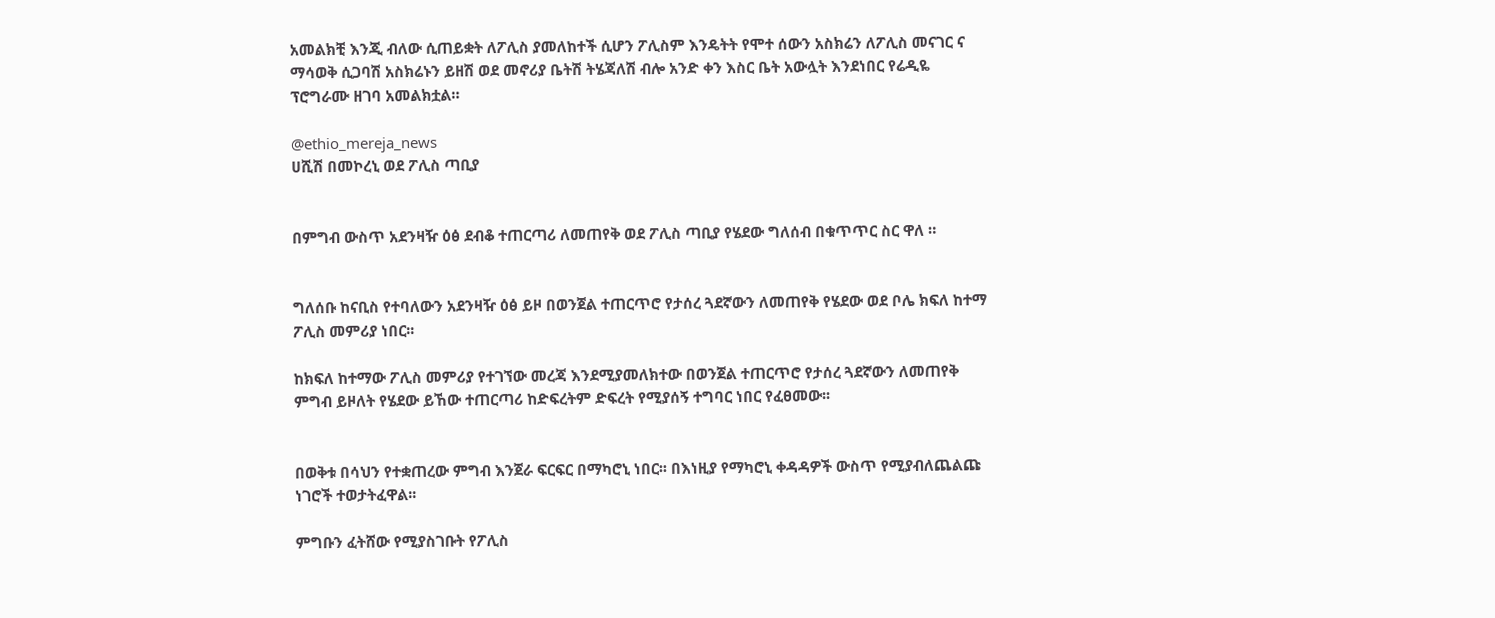አመልክቺ እንጂ ብለው ሲጠይቋት ለፖሊስ ያመለከተች ሲሆን ፖሊስም እንዴትት የሞተ ሰውን አስክሬን ለፖሊስ መናገር ና ማሳወቅ ሲጋባሽ አስክሬኑን ይዘሽ ወደ መኖሪያ ቤትሽ ትሄጃለሽ ብሎ አንድ ቀን እስር ቤት አውሏት እንደነበር የሬዲዬ ፕሮግራሙ ዘገባ አመልክቷል።

@ethio_mereja_news
ሀሺሽ በመኮረኒ ወደ ፖሊስ ጣቢያ


በምግብ ውስጥ አደንዛዥ ዕፅ ደብቆ ተጠርጣሪ ለመጠየቅ ወደ ፖሊስ ጣቢያ የሄደው ግለሰብ በቁጥጥር ስር ዋለ ።


ግለሰቡ ከናቢስ የተባለውን አደንዛዥ ዕፅ ይዞ በወንጀል ተጠርጥሮ የታሰረ ጓደኛውን ለመጠየቅ የሄደው ወደ ቦሌ ክፍለ ከተማ ፖሊስ መምሪያ ነበር፡፡

ከክፍለ ከተማው ፖሊስ መምሪያ የተገኘው መረጃ እንደሚያመለክተው በወንጀል ተጠርጥሮ የታሰረ ጓደኛውን ለመጠየቅ ምግብ ይዞለት የሄደው ይኸው ተጠርጣሪ ከድፍረትም ድፍረት የሚያሰኝ ተግባር ነበር የፈፀመው፡፡


በወቅቱ በሳህን የተቋጠረው ምግብ እንጀራ ፍርፍር በማካሮኒ ነበር፡፡ በእነዚያ የማካሮኒ ቀዳዳዎች ውስጥ የሚያብለጨልጩ ነገሮች ተወታትፈዋል፡፡

ምግቡን ፈትሸው የሚያስገቡት የፖሊስ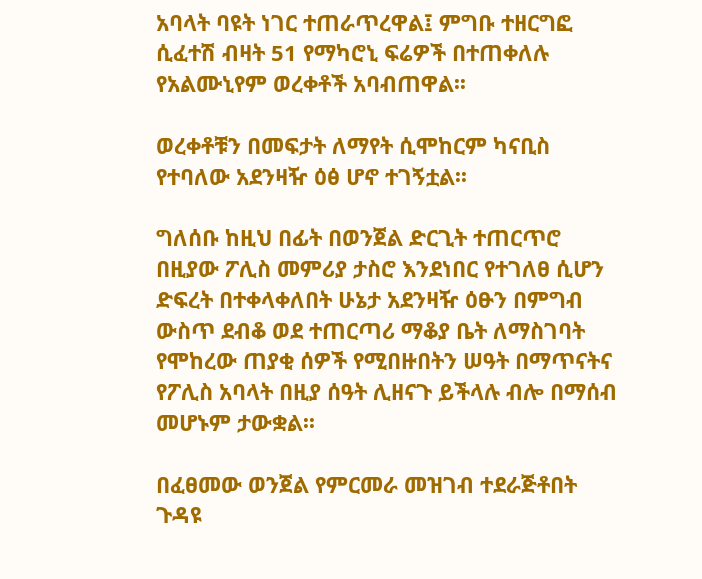አባላት ባዩት ነገር ተጠራጥረዋል፤ ምግቡ ተዘርግፎ ሲፈተሽ ብዛት 51 የማካሮኒ ፍሬዎች በተጠቀለሉ የአልሙኒየም ወረቀቶች አባብጠዋል፡፡

ወረቀቶቹን በመፍታት ለማየት ሲሞከርም ካናቢስ የተባለው አደንዛዥ ዕፅ ሆኖ ተገኝቷል፡፡

ግለሰቡ ከዚህ በፊት በወንጀል ድርጊት ተጠርጥሮ በዚያው ፖሊስ መምሪያ ታስሮ እንደነበር የተገለፀ ሲሆን ድፍረት በተቀላቀለበት ሁኔታ አደንዛዥ ዕፁን በምግብ ውስጥ ደብቆ ወደ ተጠርጣሪ ማቆያ ቤት ለማስገባት የሞከረው ጠያቂ ሰዎች የሚበዙበትን ሠዓት በማጥናትና የፖሊስ አባላት በዚያ ሰዓት ሊዘናጉ ይችላሉ ብሎ በማሰብ መሆኑም ታውቋል፡፡

በፈፀመው ወንጀል የምርመራ መዝገብ ተደራጅቶበት ጉዳዩ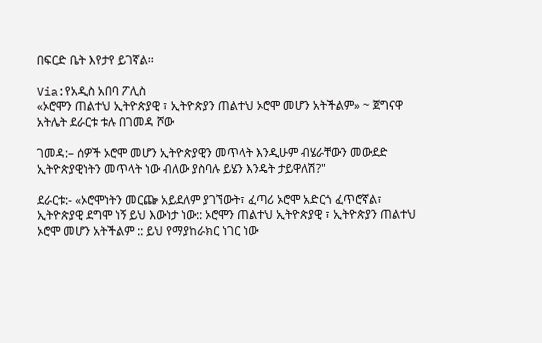በፍርድ ቤት እየታየ ይገኛል፡፡

Via:የአዲስ አበባ ፖሊስ
«ኦሮሞን ጠልተህ ኢትዮጵያዊ ፣ ኢትዮጵያን ጠልተህ ኦሮሞ መሆን አትችልም» ~ ጀግናዋ አትሌት ደራርቱ ቱሉ በገመዳ ሾው

ገመዳ:– ሰዎች ኦሮሞ መሆን ኢትዮጵያዊን መጥላት እንዲሁም ብሄራቸውን መውደድ ኢትዮጵያዊነትን መጥላት ነው ብለው ያስባሉ ይሄን እንዴት ታይዋለሽ?"

ደራርቱ:- «ኦሮሞነትን መርጬ አይደለም ያገኘውት፣ ፈጣሪ ኦሮሞ አድርጎ ፈጥሮኛል፣ ኢትዮጵያዊ ደግሞ ነኝ ይህ እውነታ ነው:: ኦሮሞን ጠልተህ ኢትዮጵያዊ ፣ ኢትዮጵያን ጠልተህ ኦሮሞ መሆን አትችልም :: ይህ የማያከራክር ነገር ነው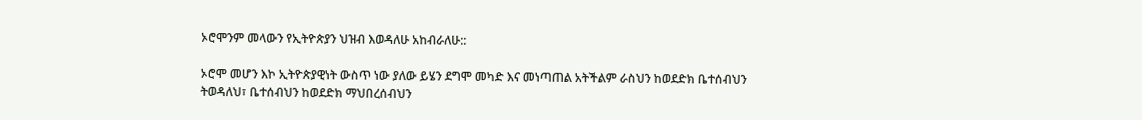ኦሮሞንም መላውን የኢትዮጵያን ህዝብ እወዳለሁ አከብራለሁ::

ኦሮሞ መሆን እኮ ኢትዮጵያዊነት ውስጥ ነው ያለው ይሄን ደግሞ መካድ እና መነጣጠል አትችልም ራስህን ከወደድክ ቤተሰብህን ትወዳለህ፣ ቤተሰብህን ከወደድክ ማህበረሰብህን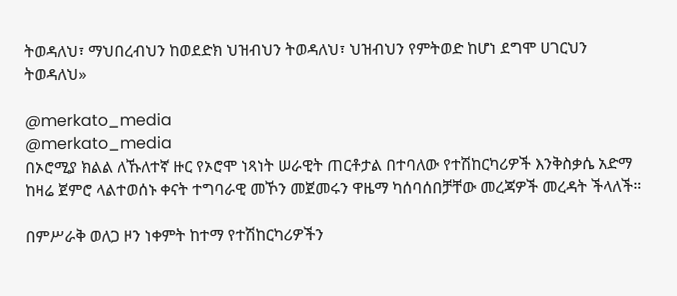ትወዳለህ፣ ማህበረብህን ከወደድክ ህዝብህን ትወዳለህ፣ ህዝብህን የምትወድ ከሆነ ደግሞ ሀገርህን ትወዳለህ»

@merkato_media
@merkato_media
በኦሮሚያ ክልል ለኹለተኛ ዙር የኦሮሞ ነጻነት ሠራዊት ጠርቶታል በተባለው የተሽከርካሪዎች እንቅስቃሴ አድማ ከዛሬ ጀምሮ ላልተወሰኑ ቀናት ተግባራዊ መኾን መጀመሩን ዋዜማ ካሰባሰበቻቸው መረጃዎች መረዳት ችላለች።

በምሥራቅ ወለጋ ዞን ነቀምት ከተማ የተሽከርካሪዎችን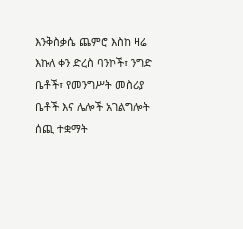እንቅስቃሴ ጨምሮ እስከ ዛሬ እኩለ ቀን ድረስ ባንኮች፣ ንግድ ቤቶች፣ የመንግሥት መስሪያ ቤቶች እና ሌሎች አገልግሎት ሰጪ ተቋማት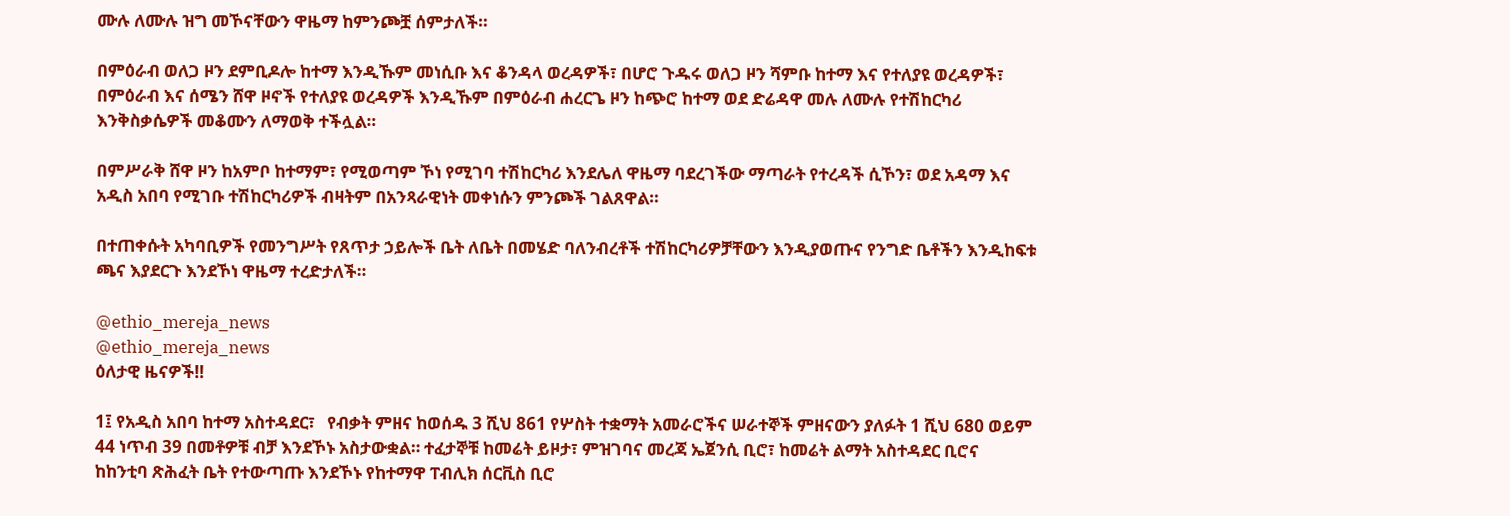ሙሉ ለሙሉ ዝግ መኾናቸውን ዋዜማ ከምንጮቿ ሰምታለች።

በምዕራብ ወለጋ ዞን ደምቢዶሎ ከተማ እንዲኹም መነሲቡ እና ቆንዳላ ወረዳዎች፣ በሆሮ ጉዱሩ ወለጋ ዞን ሻምቡ ከተማ እና የተለያዩ ወረዳዎች፣ በምዕራብ እና ሰሜን ሸዋ ዞኖች የተለያዩ ወረዳዎች እንዲኹም በምዕራብ ሐረርጌ ዞን ከጭሮ ከተማ ወደ ድሬዳዋ መሉ ለሙሉ የተሽከርካሪ እንቅስቃሴዎች መቆሙን ለማወቅ ተችሏል።

በምሥራቅ ሸዋ ዞን ከአምቦ ከተማም፣ የሚወጣም ኾነ የሚገባ ተሽከርካሪ እንደሌለ ዋዜማ ባደረገችው ማጣራት የተረዳች ሲኾን፣ ወደ አዳማ እና አዲስ አበባ የሚገቡ ተሽከርካሪዎች ብዛትም በአንጻራዊነት መቀነሱን ምንጮች ገልጸዋል።

በተጠቀሱት አካባቢዎች የመንግሥት የጸጥታ ኃይሎች ቤት ለቤት በመሄድ ባለንብረቶች ተሽከርካሪዎቻቸውን እንዲያወጡና የንግድ ቤቶችን እንዲከፍቱ ጫና እያደርጉ እንደኾነ ዋዜማ ተረድታለች።

@ethio_mereja_news
@ethio_mereja_news
ዕለታዊ ዜናዎች‼

1፤ የአዲስ አበባ ከተማ አስተዳደር፣   የብቃት ምዘና ከወሰዱ 3 ሺህ 861 የሦስት ተቋማት አመራሮችና ሠራተኞች ምዘናውን ያለፉት 1 ሺህ 680 ወይም 44 ነጥብ 39 በመቶዎቹ ብቻ እንደኾኑ አስታውቋል። ተፈታኞቹ ከመሬት ይዞታ፣ ምዝገባና መረጃ ኤጀንሲ ቢሮ፣ ከመሬት ልማት አስተዳደር ቢሮና ከከንቲባ ጽሕፈት ቤት የተውጣጡ እንደኾኑ የከተማዋ ፐብሊክ ሰርቪስ ቢሮ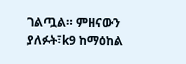ገልጧል። ምዘናውን ያለፉት፣k9 ከማዕከል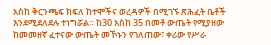አስከ ቅርንጫፍ ክፍለ ከተሞችና ወረዳዎች በሚገኙ ጽሕፈት ቤቶች እንደሚደለደሉ ተነግሯል። ከ30 አስከ 35 በመቶ ውጤት የሚያዘው ከመመዘኛ ፈተናው ውጤት መኾኑን የገለጠው፣ ቀሪው የሥራ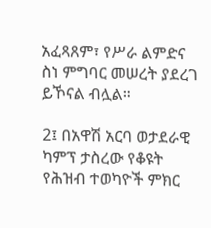አፈጻጸም፣ የሥራ ልምድና ስነ ምግባር መሠረት ያደረገ ይኾናል ብሏል።

2፤ በአዋሽ አርባ ወታደራዊ ካምፕ ታስረው የቆዩት የሕዝብ ተወካዮች ምክር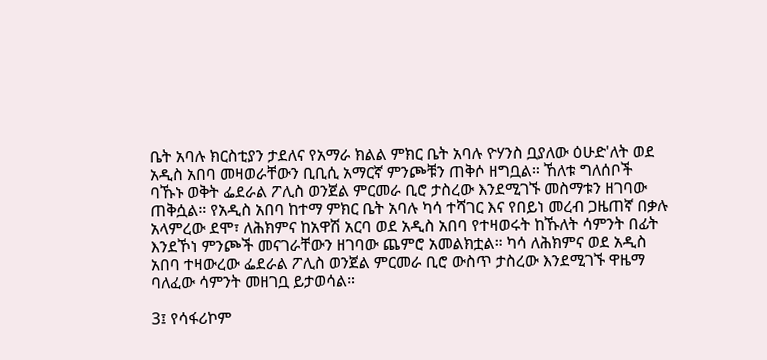ቤት አባሉ ክርስቲያን ታደለና የአማራ ክልል ምክር ቤት አባሉ ዮሃንስ ቧያለው ዕሁድ'ለት ወደ አዲስ አበባ መዛወራቸውን ቢቢሲ አማርኛ ምንጮቹን ጠቅሶ ዘግቧል። ኸለቱ ግለሰቦች ባኹኑ ወቅት ፌደራል ፖሊስ ወንጀል ምርመራ ቢሮ ታስረው እንደሚገኙ መስማቱን ዘገባው ጠቅሷል። የአዲስ አበባ ከተማ ምክር ቤት አባሉ ካሳ ተሻገር እና የበይነ መረብ ጋዜጠኛ በቃሉ አላምረው ደሞ፣ ለሕክምና ከአዋሽ አርባ ወደ አዲስ አበባ የተዛወሩት ከኹለት ሳምንት በፊት እንደኾነ ምንጮች መናገራቸውን ዘገባው ጨምሮ አመልክቷል። ካሳ ለሕክምና ወደ አዲስ አበባ ተዛውረው ፌደራል ፖሊስ ወንጀል ምርመራ ቢሮ ውስጥ ታስረው እንደሚገኙ ዋዜማ ባለፈው ሳምንት መዘገቧ ይታወሳል።

3፤ የሳፋሪኮም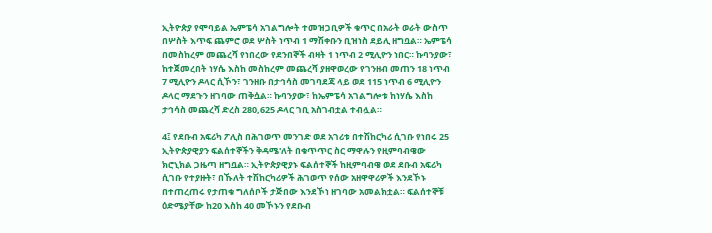ኢትዮጵያ የሞባይል ኤምፔሳ አገልግሎት ተመዝጋቢዎች ቁጥር በአራት ወራት ውስጥ በሦስት እጥፍ ጨምሮ ወደ ሦስት ነጥብ 1 ማሽቀቡን ቢዝነስ ደይሊ ዘግቧል። ኤምፔሳ በመስከረም መጨረሻ የነበረው የደንበኞች ብዛት 1 ነጥብ 2 ሚሊዮን ነበር። ኩባንያው፣ ከተጀመረበት ነሃሴ እስከ መስከረም መጨረሻ ያዘዋወረው የገንዘብ መጠን 18 ነጥብ 7 ሚሊዮን ዶላር ሲኾን፣ ገንዘቡ በታኅሳስ መገባደጃ ላይ ወደ 115 ነጥብ 6 ሚሊዮን ዶላር ማደጉን ዘገባው ጠቅሷል። ኩባንያው፣ ከኤምፔሳ አገልግሎቱ ከነሃሴ እስከ ታኅሳስ መጨረሻ ድረስ 280,625 ዶላር ገቢ አስገብቷል ተብሏል።

4፤ የደቡብ አፍሪካ ፖሊስ በሕገወጥ መንገድ ወደ አገሪቱ በተሽከርካሪ ሲገቡ የነበሩ 25 ኢትዮጵያዊያን ፍልሰተኞችን ቅዳሜ'ለት በቁጥጥር ስር ማዋሉን የዚምባብዌው ክሮኒክል ጋዜጣ ዘግቧል። ኢትዮጵያዊያኑ ፍልሰተኞች ከዚምባብዌ ወደ ደቡብ አፍሪካ ሲገቡ የተያዙት፣ በኹለት ተሽከርካሪዎች ሕገወጥ የሰው አዘዋዋሪዎች እንደኾኑ በተጠረጠሩ የታጠቁ ግለሰቦች ታጅበው እንደኾነ ዘገባው አመልክቷል። ፍልሰተኞቹ ዕድሜያቸው ከ20 እስከ 40 መኾኑን የደቡብ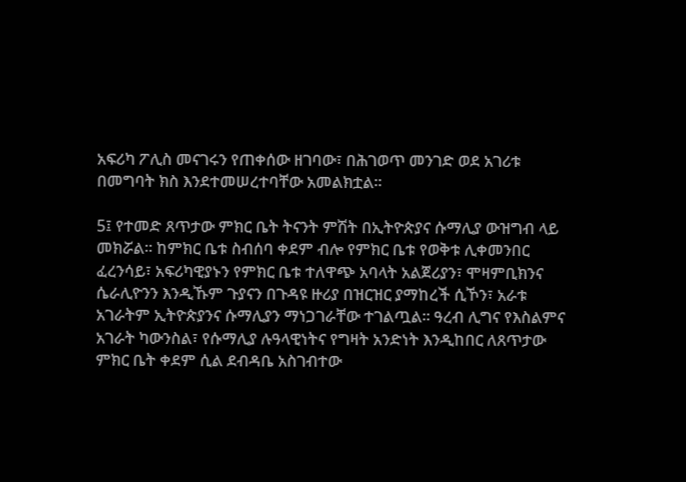አፍሪካ ፖሊስ መናገሩን የጠቀሰው ዘገባው፣ በሕገወጥ መንገድ ወደ አገሪቱ በመግባት ክስ እንደተመሠረተባቸው አመልክቷል።

5፤ የተመድ ጸጥታው ምክር ቤት ትናንት ምሽት በኢትዮጵያና ሱማሊያ ውዝግብ ላይ መክሯል። ከምክር ቤቱ ስብሰባ ቀደም ብሎ የምክር ቤቱ የወቅቱ ሊቀመንበር ፈረንሳይ፣ አፍሪካዊያኑን የምክር ቤቱ ተለዋጭ አባላት አልጀሪያን፣ ሞዛምቢክንና ሴራሊዮንን እንዲኹም ጉያናን በጉዳዩ ዙሪያ በዝርዝር ያማከረች ሲኾን፣ አራቱ አገራትም ኢትዮጵያንና ሱማሊያን ማነጋገራቸው ተገልጧል። ዓረብ ሊግና የእስልምና አገራት ካውንስል፣ የሱማሊያ ሉዓላዊነትና የግዛት አንድነት እንዲከበር ለጸጥታው ምክር ቤት ቀደም ሲል ደብዳቤ አስገብተው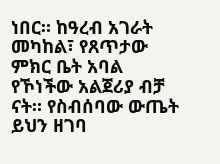ነበር። ከዓረብ አገራት መካከል፣ የጸጥታው ምክር ቤት አባል የኾነችው አልጀሪያ ብቻ ናት። የስብሰባው ውጤት ይህን ዘገባ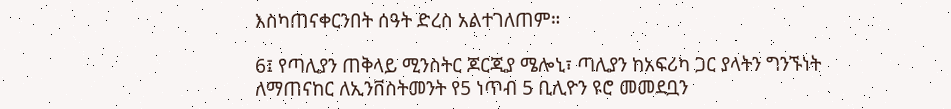እስካጠናቀርንበት ሰዓት ድረስ አልተገለጠም።

6፤ የጣሊያን ጠቅላይ ሚንስትር ጆርጂያ ሜሎኒ፣ ጣሊያን ከአፍሪካ ጋር ያላትን ግንኙነት ለማጠናከር ለኢንቨስትመንት የ5 ነጥብ 5 ቢሊዮን ዩሮ መመደቧን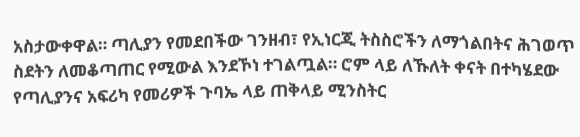አስታውቀዋል። ጣሊያን የመደበችው ገንዘብ፣ የኢነርጂ ትስስሮችን ለማጎልበትና ሕገወጥ ስደትን ለመቆጣጠር የሚውል እንደኾነ ተገልጧል። ሮም ላይ ለኹለት ቀናት በተካሄደው የጣሊያንና አፍሪካ የመሪዎች ጉባኤ ላይ ጠቅላይ ሚንስትር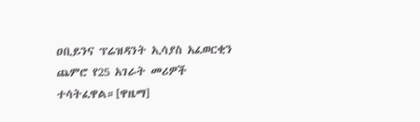ዐቢይንና ፕሬዝዳንት ኢሳያስ አፈወርቂን ጨምሮ የ25 አገራት መሪዎች ተሳትፈዋል።[ዋዜማ]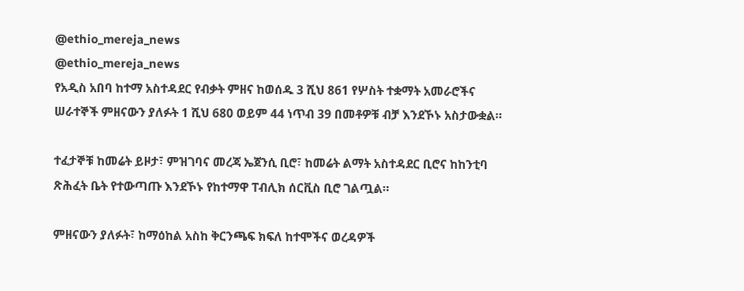@ethio_mereja_news
@ethio_mereja_news
የአዲስ አበባ ከተማ አስተዳደር የብቃት ምዘና ከወሰዱ 3 ሺህ 861 የሦስት ተቋማት አመራሮችና ሠራተኞች ምዘናውን ያለፉት 1 ሺህ 680 ወይም 44 ነጥብ 39 በመቶዎቹ ብቻ እንደኾኑ አስታውቋል።

ተፈታኞቹ ከመሬት ይዞታ፣ ምዝገባና መረጃ ኤጀንሲ ቢሮ፣ ከመሬት ልማት አስተዳደር ቢሮና ከከንቲባ ጽሕፈት ቤት የተውጣጡ እንደኾኑ የከተማዋ ፐብሊክ ሰርቪስ ቢሮ ገልጧል።

ምዘናውን ያለፉት፣ ከማዕከል አስከ ቅርንጫፍ ክፍለ ከተሞችና ወረዳዎች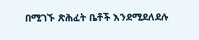በሚገኙ ጽሕፈት ቤቶች እንደሚደለደሉ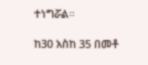ተነግሯል።

ከ30 አስከ 35 በመቶ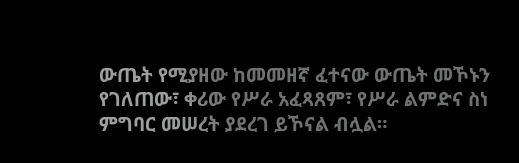ውጤት የሚያዘው ከመመዘኛ ፈተናው ውጤት መኾኑን የገለጠው፣ ቀሪው የሥራ አፈጻጸም፣ የሥራ ልምድና ስነ ምግባር መሠረት ያደረገ ይኾናል ብሏል።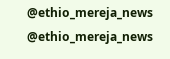@ethio_mereja_news
@ethio_mereja_news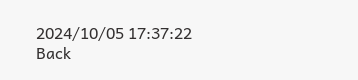2024/10/05 17:37:22
Back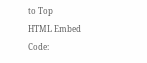to Top
HTML Embed Code: